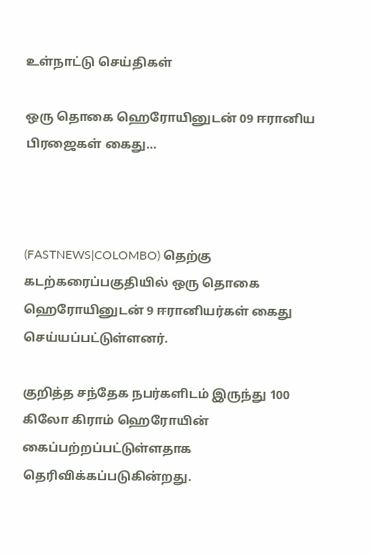உள்நாட்டு செய்திகள்

ஒரு தொகை ஹெரோயினுடன் 09 ஈரானிய பிரஜைகள் கைது…



(FASTNEWS|COLOMBO) தெற்கு கடற்கரைப்பகுதியில் ஒரு தொகை ஹெரோயினுடன் 9 ஈரானியர்கள் கைது செய்யப்பட்டுள்ளனர்.

குறித்த சந்தேக நபர்களிடம் இருந்து 100 கிலோ கிராம் ஹெரோயின் கைப்பற்றப்பட்டுள்ளதாக தெரிவிக்கப்படுகின்றது.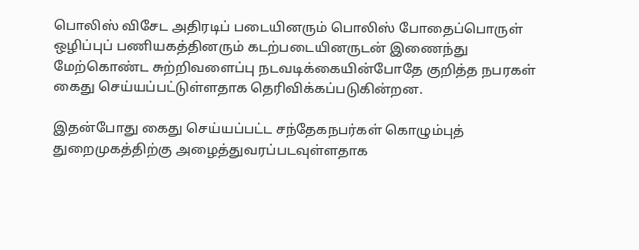பொலிஸ் விசேட அதிரடிப் படையினரும் பொலிஸ் போதைப்பொருள் ஒழிப்புப் பணியகத்தினரும் கடற்படையினருடன் இணைந்து மேற்கொண்ட சுற்றிவளைப்பு நடவடிக்கையின்போதே குறித்த நபரகள் கைது செய்யப்பட்டுள்ளதாக தெரிவிக்கப்படுகின்றன.

இதன்போது கைது செய்யப்பட்ட சந்தேகநபர்கள் கொழும்புத் துறைமுகத்திற்கு அழைத்துவரப்படவுள்ளதாக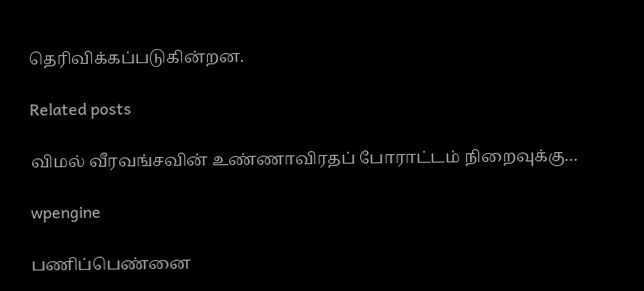தெரிவிக்கப்படுகின்றன.

Related posts

விமல் வீரவங்சவின் உண்ணாவிரதப் போராட்டம் நிறைவுக்கு…

wpengine

பணிப்பெண்னை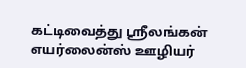கட்டிவைத்து ஸ்ரீலங்கன் எயர்லைன்ஸ் ஊழியர்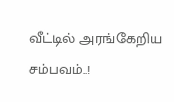வீட்டில் அரங்கேறிய சம்பவம்..!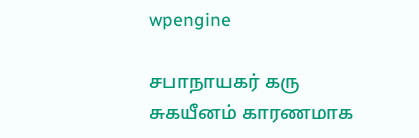wpengine

சபாநாயகர் கரு சுகயீனம் காரணமாக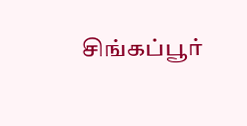சிங்கப்பூர்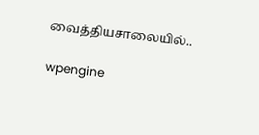வைத்தியசாலையில்..

wpengine